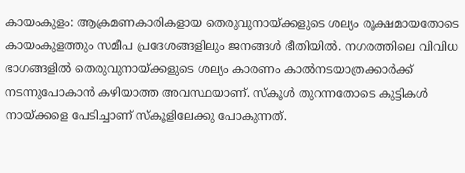കായംകുളം: ആക്രമണകാരികളായ തെരുവുനായ്ക്കളുടെ ശല്യം രൂക്ഷമായതോടെ കായംകുളത്തും സമീപ പ്രദേശങ്ങളിലും ജനങ്ങൾ ഭീതിയിൽ. നഗരത്തിലെ വിവിധ ഭാഗങ്ങളിൽ തെരുവുനായ്ക്കളുടെ ശല്യം കാരണം കാൽനടയാത്രക്കാർക്ക് നടന്നുപോകാൻ കഴിയാത്ത അവസ്ഥയാണ്. സ്കൂൾ തുറന്നതോടെ കുട്ടികൾ നായ്ക്കളെ പേടിച്ചാണ് സ്കൂളിലേക്കു പോകുന്നത്.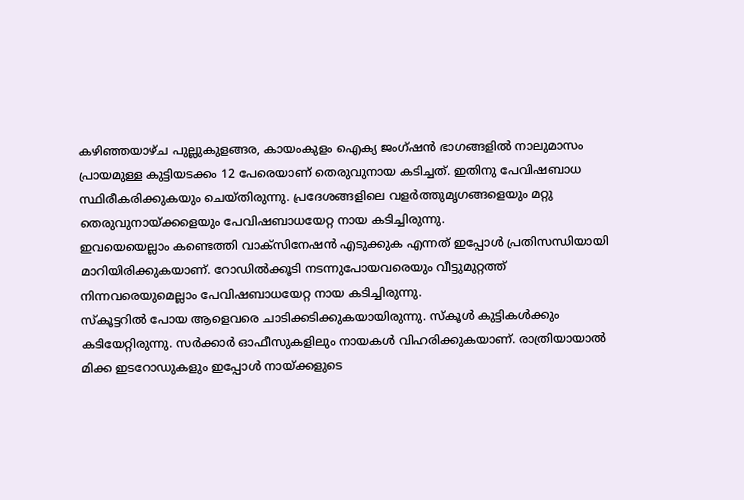കഴിഞ്ഞയാഴ്ച പുല്ലുകുളങ്ങര, കായംകുളം ഐക്യ ജംഗ്ഷൻ ഭാഗങ്ങളിൽ നാലുമാസം പ്രായമുള്ള കുട്ടിയടക്കം 12 പേരെയാണ് തെരുവുനായ കടിച്ചത്. ഇതിനു പേവിഷബാധ സ്ഥിരീകരിക്കുകയും ചെയ്തിരുന്നു. പ്രദേശങ്ങളിലെ വളർത്തുമൃഗങ്ങളെയും മറ്റു തെരുവുനായ്ക്കളെയും പേവിഷബാധയേറ്റ നായ കടിച്ചിരുന്നു.
ഇവയെയെല്ലാം കണ്ടെത്തി വാക്സിനേഷൻ എടുക്കുക എന്നത് ഇപ്പോൾ പ്രതിസന്ധിയായി മാറിയിരിക്കുകയാണ്. റോഡിൽക്കൂടി നടന്നുപോയവരെയും വീട്ടുമുറ്റത്ത് നിന്നവരെയുമെല്ലാം പേവിഷബാധയേറ്റ നായ കടിച്ചിരുന്നു.
സ്കൂട്ടറിൽ പോയ ആളെവരെ ചാടിക്കടിക്കുകയായിരുന്നു. സ്കൂൾ കുട്ടികൾക്കും കടിയേറ്റിരുന്നു. സർക്കാർ ഓഫീസുകളിലും നായകൾ വിഹരിക്കുകയാണ്. രാത്രിയായാൽ മിക്ക ഇടറോഡുകളും ഇപ്പോൾ നായ്ക്കളുടെ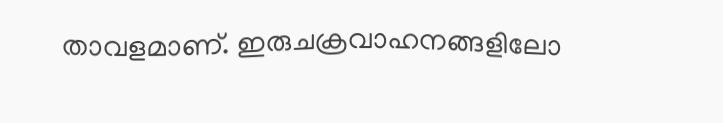താവളമാണ്. ഇരുചക്രവാഹനങ്ങളിലോ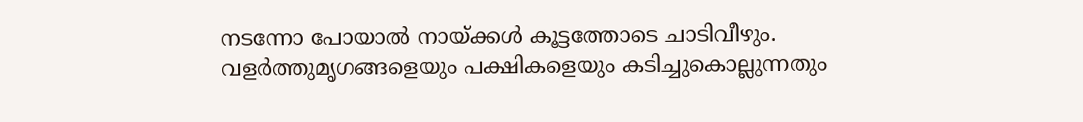നടന്നോ പോയാൽ നായ്ക്കൾ കൂട്ടത്തോടെ ചാടിവീഴും. വളർത്തുമൃഗങ്ങളെയും പക്ഷികളെയും കടിച്ചുകൊല്ലുന്നതും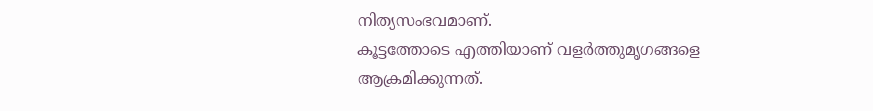നിത്യസംഭവമാണ്.
കൂട്ടത്തോടെ എത്തിയാണ് വളർത്തുമൃഗങ്ങളെ ആക്രമിക്കുന്നത്.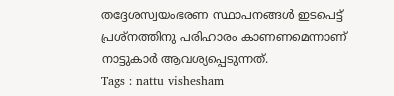തദ്ദേശസ്വയംഭരണ സ്ഥാപനങ്ങൾ ഇടപെട്ട് പ്രശ്നത്തിനു പരിഹാരം കാണണമെന്നാണ് നാട്ടുകാർ ആവശ്യപ്പെടുന്നത്.
Tags : nattu vishesham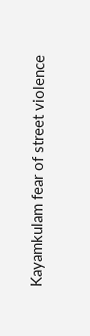Kayamkulam fear of street violence